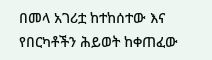በመላ አገሪቷ ከተከሰተው እና የበርካቶችን ሕይወት ከቀጠፈው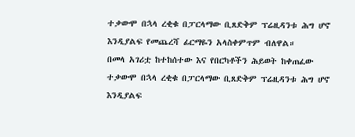ተቃውሞ በኋላ ረቂቁ በፓርላማው ቢጸድቅም ፕሬዚዳንቱ ሕግ ሆኖ እንዲያልፍ የመጨረሻ ፊርማዬን አላስቀምጥም ብለዋል።
በመላ አገሪቷ ከተከሰተው እና የበርካቶችን ሕይወት ከቀጠፈው ተቃውሞ በኋላ ረቂቁ በፓርላማው ቢጸድቅም ፕሬዚዳንቱ ሕግ ሆኖ እንዲያልፍ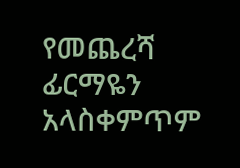የመጨረሻ ፊርማዬን አላስቀምጥም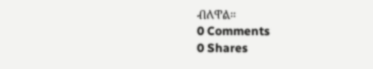ብለዋል።
0 Comments
0 Shares